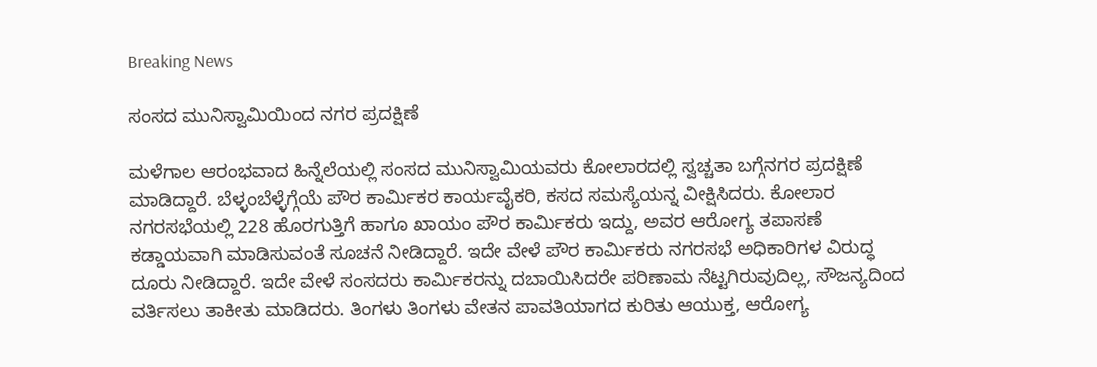Breaking News

ಸಂಸದ ಮುನಿಸ್ವಾಮಿಯಿಂದ ನಗರ ಪ್ರದಕ್ಷಿಣೆ

ಮಳೆಗಾಲ ಆರಂಭವಾದ ಹಿನ್ನೆಲೆಯಲ್ಲಿ ಸಂಸದ ಮುನಿಸ್ವಾಮಿಯವರು ಕೋಲಾರದಲ್ಲಿ ಸ್ವಚ್ಚತಾ ಬಗ್ಗೆನಗರ ಪ್ರದಕ್ಷಿಣೆ ಮಾಡಿದ್ದಾರೆ. ಬೆಳ್ಳಂಬೆಳ್ಳೆಗ್ಗೆಯೆ ಪೌರ ಕಾರ್ಮಿಕರ ಕಾರ್ಯವೈಕರಿ, ಕಸದ ಸಮಸ್ಯೆಯನ್ನ ವೀಕ್ಷಿಸಿದರು. ಕೋಲಾರ ನಗರಸಭೆಯಲ್ಲಿ 228 ಹೊರಗುತ್ತಿಗೆ ಹಾಗೂ ಖಾಯಂ ಪೌರ ಕಾರ್ಮಿಕರು ಇದ್ದು, ಅವರ ಆರೋಗ್ಯ ತಪಾಸಣೆ ಕಡ್ಡಾಯವಾಗಿ ಮಾಡಿಸುವಂತೆ ಸೂಚನೆ ನೀಡಿದ್ದಾರೆ. ಇದೇ ವೇಳೆ ಪೌರ ಕಾರ್ಮಿಕರು ನಗರಸಭೆ ಅಧಿಕಾರಿಗಳ ವಿರುದ್ಧ ದೂರು ನೀಡಿದ್ದಾರೆ. ಇದೇ ವೇಳೆ ಸಂಸದರು ಕಾರ್ಮಿಕರನ್ನು ದಬಾಯಿಸಿದರೇ ಪರಿಣಾಮ ನೆಟ್ಟಗಿರುವುದಿಲ್ಲ, ಸೌಜನ್ಯದಿಂದ ವರ್ತಿಸಲು ತಾಕೀತು ಮಾಡಿದರು. ತಿಂಗಳು ತಿಂಗಳು ವೇತನ ಪಾವತಿಯಾಗದ ಕುರಿತು ಆಯುಕ್ತ, ಆರೋಗ್ಯ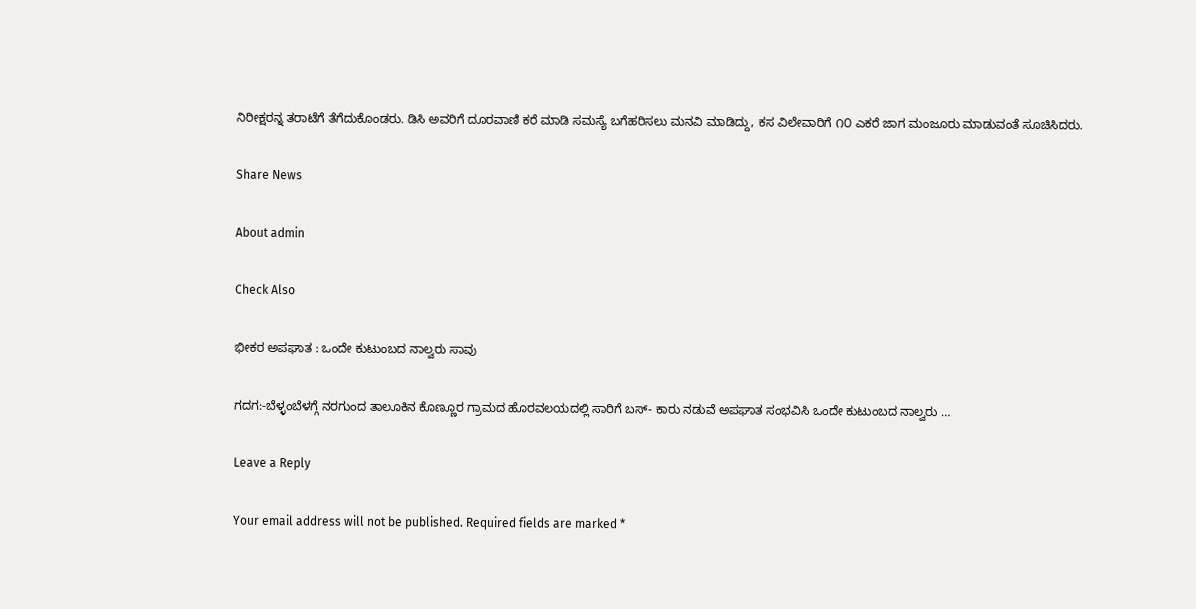ನಿರೀಕ್ಷರನ್ನ ತರಾಟೆಗೆ ತೆಗೆದುಕೊಂಡರು. ಡಿಸಿ ಅವರಿಗೆ ದೂರವಾಣಿ ಕರೆ ಮಾಡಿ ಸಮಸ್ಯೆ ಬಗೆಹರಿಸಲು ಮನವಿ ಮಾಡಿದ್ದು, ಕಸ ವಿಲೇವಾರಿಗೆ ೧೦ ಎಕರೆ ಜಾಗ ಮಂಜೂರು ಮಾಡುವಂತೆ ಸೂಚಿಸಿದರು.

Share News

About admin

Check Also

ಭೀಕರ ಅಪಘಾತ : ಒಂದೇ ಕುಟುಂಬದ ನಾಲ್ವರು ಸಾವು

ಗದಗ:-ಬೆಳ್ಳಂಬೆಳಗ್ಗೆ ನರಗುಂದ ತಾಲೂಕಿನ ಕೊಣ್ಣೂರ ಗ್ರಾಮದ ಹೊರವಲಯದಲ್ಲಿ ಸಾರಿಗೆ ಬಸ್- ಕಾರು ನಡುವೆ ಅಪಘಾತ ಸಂಭವಿಸಿ ಒಂದೇ ಕುಟುಂಬದ ನಾಲ್ವರು …

Leave a Reply

Your email address will not be published. Required fields are marked *